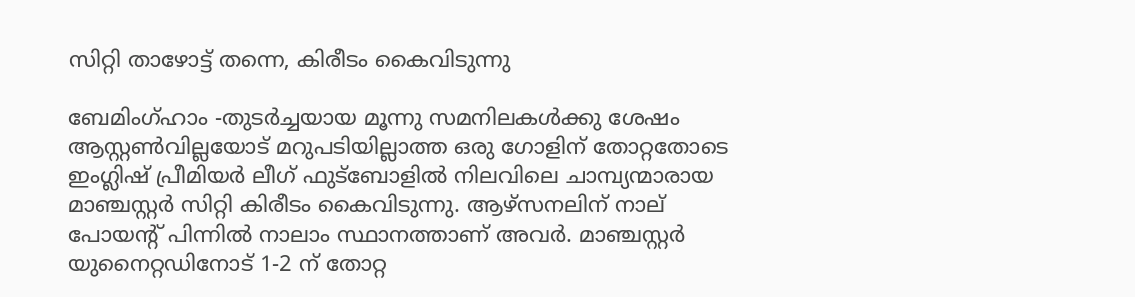സിറ്റി താഴോട്ട് തന്നെ, കിരീടം കൈവിടുന്നു

ബേമിംഗ്ഹാം -തുടര്‍ച്ചയായ മൂന്നു സമനിലകള്‍ക്കു ശേഷം ആസ്റ്റണ്‍വില്ലയോട് മറുപടിയില്ലാത്ത ഒരു ഗോളിന് തോറ്റതോടെ ഇംഗ്ലിഷ് പ്രീമിയര്‍ ലീഗ് ഫുട്‌ബോളില്‍ നിലവിലെ ചാമ്പ്യന്മാരായ മാഞ്ചസ്റ്റര്‍ സിറ്റി കിരീടം കൈവിടുന്നു. ആഴ്‌സനലിന് നാല് പോയന്റ് പിന്നില്‍ നാലാം സ്ഥാനത്താണ് അവര്‍. മാഞ്ചസ്റ്റര്‍ യുനൈറ്റഡിനോട് 1-2 ന് തോറ്റ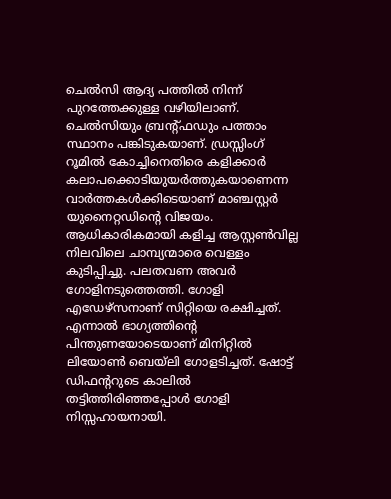ചെല്‍സി ആദ്യ പത്തില്‍ നിന്ന് പുറത്തേക്കുള്ള വഴിയിലാണ്. ചെല്‍സിയും ബ്രന്റ്ഫഡും പത്താം സ്ഥാനം പങ്കിടുകയാണ്. ഡ്രസ്സിംഗ് റൂമില്‍ കോച്ചിനെതിരെ കളിക്കാര്‍ കലാപക്കൊടിയുയര്‍ത്തുകയാണെന്ന വാര്‍ത്തകള്‍ക്കിടെയാണ് മാഞ്ചസ്റ്റര്‍ യുനൈറ്റഡിന്റെ വിജയം.
ആധികാരികമായി കളിച്ച ആസ്റ്റണ്‍വില്ല നിലവിലെ ചാമ്പ്യന്മാരെ വെള്ളം കുടിപ്പിച്ചു. പലതവണ അവര്‍ ഗോളിനടുത്തെത്തി. ഗോളി എഡേഴ്‌സനാണ് സിറ്റിയെ രക്ഷിച്ചത്. എന്നാല്‍ ഭാഗ്യത്തിന്റെ പിന്തുണയോടെയാണ് മിനിറ്റില്‍ ലിയോണ്‍ ബെയ്‌ലി ഗോളടിച്ചത്. ഷോട്ട് ഡിഫന്ററുടെ കാലില്‍ തട്ടിത്തിരിഞ്ഞപ്പോള്‍ ഗോളി നിസ്സഹായനായി.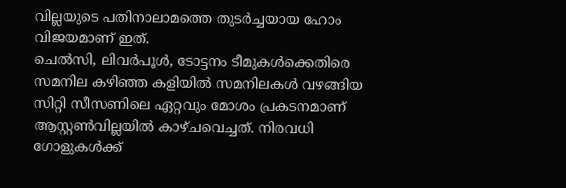വില്ലയുടെ പതിനാലാമത്തെ തുടര്‍ച്ചയായ ഹോം വിജയമാണ് ഇത്.
ചെല്‍സി, ലിവര്‍പൂള്‍, ടോട്ടനം ടീമുകള്‍ക്കെതിരെ സമനില കഴിഞ്ഞ കളിയില്‍ സമനിലകള്‍ വഴങ്ങിയ സിറ്റി സീസണിലെ ഏറ്റവും മോശം പ്രകടനമാണ് ആസ്റ്റണ്‍വില്ലയില്‍ കാഴ്ചവെച്ചത്. നിരവധി ഗോളുകള്‍ക്ക്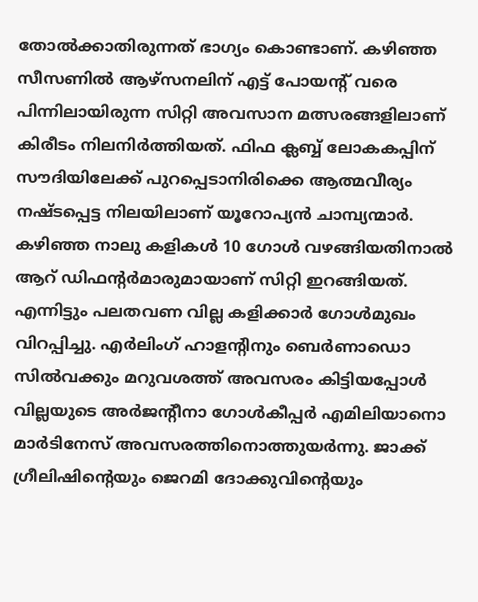തോല്‍ക്കാതിരുന്നത് ഭാഗ്യം കൊണ്ടാണ്. കഴിഞ്ഞ സീസണില്‍ ആഴ്‌സനലിന് എട്ട് പോയന്റ് വരെ പിന്നിലായിരുന്ന സിറ്റി അവസാന മത്സരങ്ങളിലാണ് കിരീടം നിലനിര്‍ത്തിയത്. ഫിഫ ക്ലബ്ബ് ലോകകപ്പിന് സൗദിയിലേക്ക് പുറപ്പെടാനിരിക്കെ ആത്മവീര്യം നഷ്ടപ്പെട്ട നിലയിലാണ് യൂറോപ്യന്‍ ചാമ്പ്യന്മാര്‍.
കഴിഞ്ഞ നാലു കളികള്‍ 10 ഗോള്‍ വഴങ്ങിയതിനാല്‍ ആറ് ഡിഫന്റര്‍മാരുമായാണ് സിറ്റി ഇറങ്ങിയത്. എന്നിട്ടും പലതവണ വില്ല കളിക്കാര്‍ ഗോള്‍മുഖം വിറപ്പിച്ചു. എര്‍ലിംഗ് ഹാളന്റിനും ബെര്‍ണാഡൊ സില്‍വക്കും മറുവശത്ത് അവസരം കിട്ടിയപ്പോള്‍ വില്ലയുടെ അര്‍ജന്റീനാ ഗോള്‍കീപ്പര്‍ എമിലിയാനൊ മാര്‍ടിനേസ് അവസരത്തിനൊത്തുയര്‍ന്നു. ജാക്ക് ഗ്രീലിഷിന്റെയും ജെറമി ദോക്കുവിന്റെയും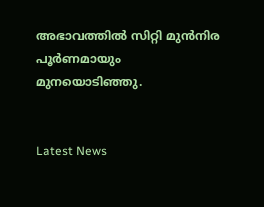അഭാവത്തില്‍ സിറ്റി മുന്‍നിര പൂര്‍ണമായും മുനയൊടിഞ്ഞു.


Latest News